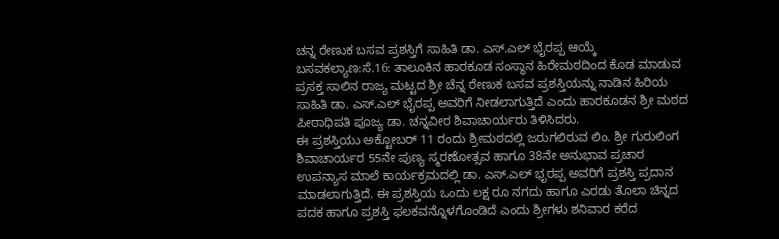ಚನ್ನ ರೇಣುಕ ಬಸವ ಪ್ರಶಸ್ತಿಗೆ ಸಾಹಿತಿ ಡಾ. ಎಸ್.ಎಲ್ ಭೈರಪ್ಪ ಆಯ್ಕೆ
ಬಸವಕಲ್ಯಾಣ:ಸೆ.16: ತಾಲೂಕಿನ ಹಾರಕೂಡ ಸಂಸ್ಥಾನ ಹಿರೇಮಠದಿಂದ ಕೊಡ ಮಾಡುವ ಪ್ರಸಕ್ತ ಸಾಲಿನ ರಾಜ್ಯ ಮಟ್ಟದ ಶ್ರೀ ಚೆನ್ನ ರೇಣುಕ ಬಸವ ಪ್ರಶಸ್ತಿಯನ್ನು ನಾಡಿನ ಹಿರಿಯ ಸಾಹಿತಿ ಡಾ. ಎಸ್.ಎಲ್ ಭೈರಪ್ಪ ಅವರಿಗೆ ನೀಡಲಾಗುತ್ತಿದೆ ಎಂದು ಹಾರಕೂಡನ ಶ್ರೀ ಮಠದ ಪೀಠಾಧಿಪತಿ ಪೂಜ್ಯ ಡಾ. ಚನ್ನವೀರ ಶಿವಾಚಾರ್ಯರು ತಿಳಿಸಿದರು.
ಈ ಪ್ರಶಸ್ತಿಯು ಅಕ್ಟೋಬರ್ 11 ರಂದು ಶ್ರೀಮಠದಲ್ಲಿ ಜರುಗಲಿರುವ ಲಿಂ. ಶ್ರೀ ಗುರುಲಿಂಗ ಶಿವಾಚಾರ್ಯರ 55ನೇ ಪುಣ್ಯ ಸ್ಮರಣೋತ್ಸವ ಹಾಗೂ 38ನೇ ಅನುಭಾವ ಪ್ರಚಾರ ಉಪನ್ಯಾಸ ಮಾಲೆ ಕಾರ್ಯಕ್ರಮದಲ್ಲಿ ಡಾ. ಎಸ್.ಎಲ್ ಭೃರಪ್ಪ ಅವರಿಗೆ ಪ್ರಶಸ್ತಿ ಪ್ರದಾನ ಮಾಡಲಾಗುತ್ತಿದೆ. ಈ ಪ್ರಶಸ್ತಿಯ ಒಂದು ಲಕ್ಷ ರೂ ನಗದು ಹಾಗೂ ಎರಡು ತೊಲಾ ಚಿನ್ನದ ಪದಕ ಹಾಗೂ ಪ್ರಶಸ್ತಿ ಫಲಕವನ್ನೊಳಗೊಂಡಿದೆ ಎಂದು ಶ್ರೀಗಳು ಶನಿವಾರ ಕರೆದ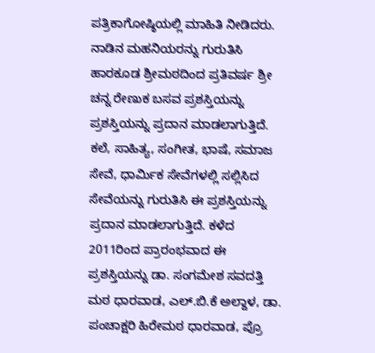ಪತ್ರಿಕಾಗೋಷ್ಠಿಯಲ್ಲಿ ಮಾಹಿತಿ ನೀಡಿದರು.
ನಾಡಿನ ಮಹನಿಯರನ್ನು ಗುರುತಿಸಿ ಹಾರಕೂಡ ಶ್ರೀಮಠದಿಂದ ಪ್ರತಿವರ್ಷ ಶ್ರೀ ಚನ್ನ ರೇಣುಕ ಬಸವ ಪ್ರಶಸ್ತಿಯನ್ನು ಪ್ರಶಸ್ತಿಯನ್ನು ಪ್ರದಾನ ಮಾಡಲಾಗುತ್ತಿದೆ. ಕಲೆ, ಸಾಹಿತ್ಯ, ಸಂಗೀತ, ಭಾಷೆ, ಸಮಾಜ ಸೇವೆ, ಧಾರ್ಮಿಕ ಸೇವೆಗಳಲ್ಲಿ ಸಲ್ಲಿಸಿದ ಸೇವೆಯನ್ನು ಗುರುತಿಸಿ ಈ ಪ್ರಶಸ್ತಿಯನ್ನು ಪ್ರದಾನ ಮಾಡಲಾಗುತ್ತಿದೆ. ಕಳೆದ 2011ರಿಂದ ಪ್ರಾರಂಭವಾದ ಈ ಪ್ರಶಸ್ತಿಯನ್ನು ಡಾ. ಸಂಗಮೇಶ ಸವದತ್ತಿ ಮಠ ಧಾರವಾಡ, ಎಲ್.ಬಿ.ಕೆ ಅಲ್ದಾಳ, ಡಾ. ಪಂಚಾಕ್ಷರಿ ಹಿರೇಮಠ ಧಾರವಾಡ, ಪ್ರೊ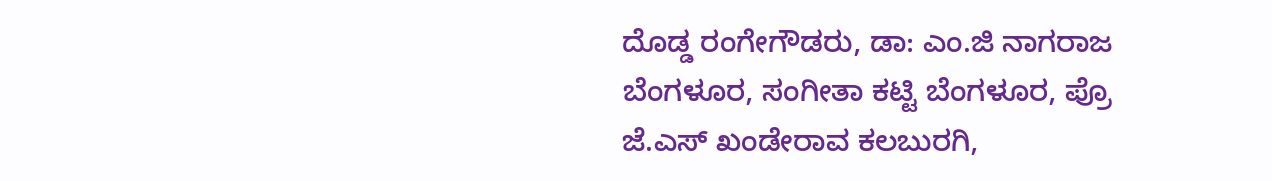ದೊಡ್ಡ ರಂಗೇಗೌಡರು, ಡಾ: ಎಂ.ಜಿ ನಾಗರಾಜ ಬೆಂಗಳೂರ, ಸಂಗೀತಾ ಕಟ್ಟಿ ಬೆಂಗಳೂರ, ಪ್ರೊ ಜೆ.ಎಸ್ ಖಂಡೇರಾವ ಕಲಬುರಗಿ,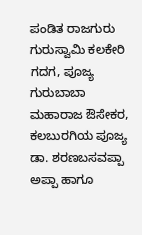ಪಂಡಿತ ರಾಜಗುರು ಗುರುಸ್ವಾಮಿ ಕಲಕೇರಿ ಗದಗ, ಪೂಜ್ಯ ಗುರುಬಾಬಾ ಮಹಾರಾಜ ಔಸೇಕರ, ಕಲಬುರಗಿಯ ಪೂಜ್ಯ ಡಾ. ಶರಣಬಸವಪ್ಪಾ ಅಪ್ಪಾ ಹಾಗೂ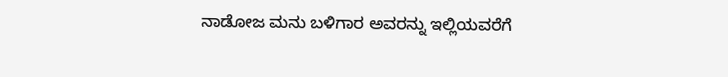ನಾಡೋಜ ಮನು ಬಳಿಗಾರ ಅವರನ್ನು ಇಲ್ಲಿಯವರೆಗೆ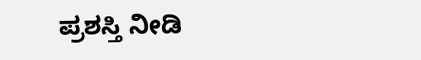ಪ್ರಶಸ್ತಿ ನೀಡಿ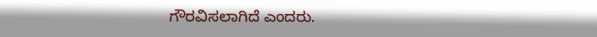ಗೌರವಿಸಲಾಗಿದೆ ಎಂದರು.